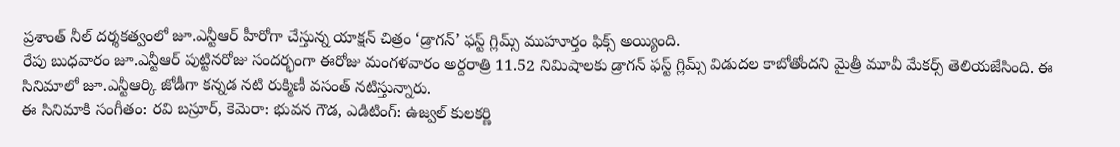ప్రశాంత్ నీల్ దర్శకత్వంలో జూ.ఎన్టీఆర్ హీరోగా చేస్తున్న యాక్షన్ చిత్రం ‘డ్రాగన్’ ఫస్ట్ గ్లిమ్స్ ముహూర్తం ఫిక్స్ అయ్యింది.
రేపు బుధవారం జూ.ఎన్టీఆర్ పుట్టినరోజు సందర్భంగా ఈరోజు మంగళవారం అర్దరాత్రి 11.52 నిమిషాలకు డ్రాగన్ ఫస్ట్ గ్లిమ్స్ విడుదల కాబోతోందని మైత్రీ మూవీ మేకర్స్ తెలియజేసింది. ఈ సినిమాలో జూ.ఎన్టీఆర్కి జోడీగా కన్నడ నటి రుక్మిణీ వసంత్ నటిస్తున్నారు.
ఈ సినిమాకి సంగీతం: రవి బస్రూర్, కెమెరా: భువన గౌడ, ఎడిటింగ్: ఉజ్వల్ కులకర్ణి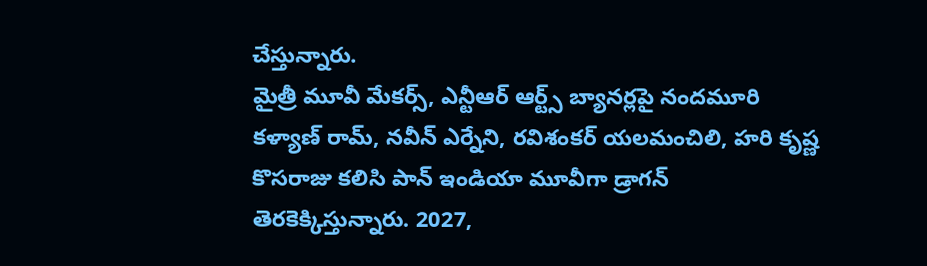చేస్తున్నారు.
మైత్రీ మూవీ మేకర్స్, ఎన్టీఆర్ ఆర్ట్స్ బ్యానర్లపై నందమూరి కళ్యాణ్ రామ్, నవీన్ ఎర్నేని, రవిశంకర్ యలమంచిలి, హరి కృష్ణ కొసరాజు కలిసి పాన్ ఇండియా మూవీగా డ్రాగన్ తెరకెక్కిస్తున్నారు. 2027,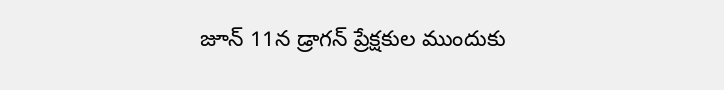జూన్ 11న డ్రాగన్ ప్రేక్షకుల ముందుకు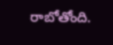రాబోతోంది.